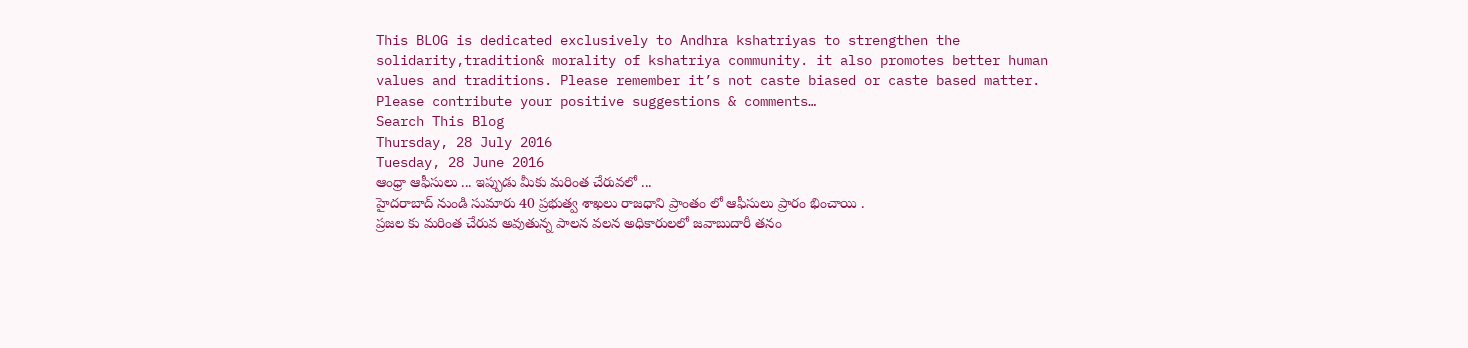This BLOG is dedicated exclusively to Andhra kshatriyas to strengthen the solidarity,tradition& morality of kshatriya community. it also promotes better human values and traditions. Please remember it’s not caste biased or caste based matter. Please contribute your positive suggestions & comments…
Search This Blog
Thursday, 28 July 2016
Tuesday, 28 June 2016
ఆంధ్రా ఆఫీసులు ... ఇప్పుడు మీకు మరింత చేరువలో ...
హైదరాబాద్ నుండి సుమారు 40 ప్రభుత్వ శాఖలు రాజధాని ప్రాంతం లో ఆఫీసులు ప్రారం భించాయి .
ప్రజల కు మరింత చేరువ అవుతున్న పాలన వలన అధికారులలో జవాబుదారీ తనం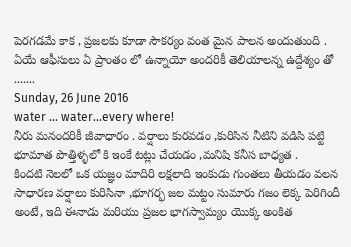పెరగడమే కాక , ప్రజలకు కూడా సౌకర్యం వంత మైన పాలన అందుతుంది .
ఏయే ఆఫీసులు ఏ ప్రాంతం లో ఉన్నాయో అందరికీ తెలియాలన్న ఉద్దేశ్యం తో .......
Sunday, 26 June 2016
water ... water...every where!
నీరు మనందరికీ జీవాధారం . వర్షాలు కురవడం ,కురిసిన నీటిని వడిసి పట్టి భూమాత పొత్తిళ్ళలో కి ఇంకే టట్లు చేయడం ,మనిషి కనీస బాధ్యత .
కిందటి నెలలో ఒక యజ్ఞం మాదిరి లక్షలాది ఇంకుడు గుంతలు తీయడం వలన సాధారణ వర్షాలు కురిసినా ,భూగర్భ జల మట్టం సుమారు గజం లెక్క పెరిగిందీ అంటే, ఇది ఈనాడు మరియు ప్రజల భాగస్వామ్యం యొక్క అంకిత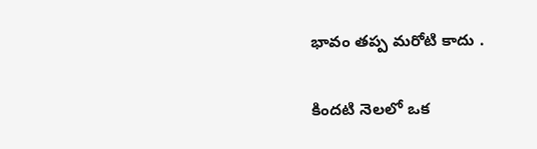భావం తప్ప మరోటి కాదు .

కిందటి నెలలో ఒక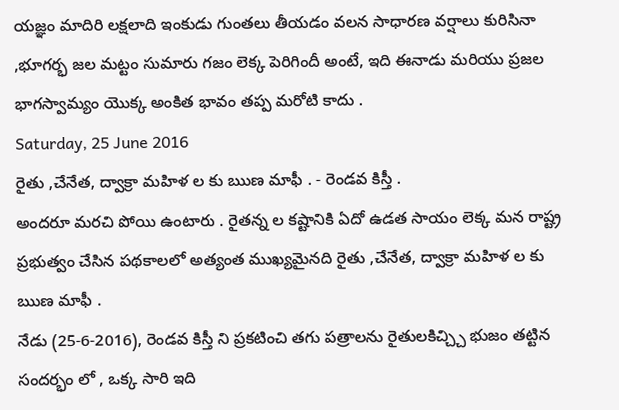యజ్ఞం మాదిరి లక్షలాది ఇంకుడు గుంతలు తీయడం వలన సాధారణ వర్షాలు కురిసినా ,భూగర్భ జల మట్టం సుమారు గజం లెక్క పెరిగిందీ అంటే, ఇది ఈనాడు మరియు ప్రజల భాగస్వామ్యం యొక్క అంకిత భావం తప్ప మరోటి కాదు .
Saturday, 25 June 2016
రైతు ,చేనేత, ద్వాక్రా మహిళ ల కు ఋణ మాఫీ . - రెండవ కిస్తీ .
అందరూ మరచి పోయి ఉంటారు . రైతన్న ల కష్టానికి ఏదో ఉడత సాయం లెక్క మన రాష్ట్ర ప్రభుత్వం చేసిన పథకాలలో అత్యంత ముఖ్యమైనది రైతు ,చేనేత, ద్వాక్రా మహిళ ల కు ఋణ మాఫీ .
నేడు (25-6-2016), రెండవ కిస్తీ ని ప్రకటించి తగు పత్రాలను రైతులకిచ్చ్చి భుజం తట్టిన సందర్భం లో , ఒక్క సారి ఇది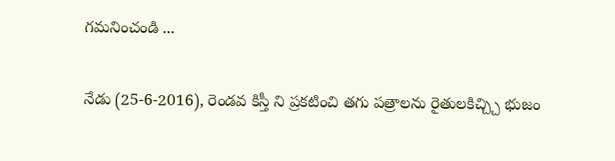గమనించండి ...

నేడు (25-6-2016), రెండవ కిస్తీ ని ప్రకటించి తగు పత్రాలను రైతులకిచ్చ్చి భుజం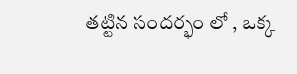తట్టిన సందర్భం లో , ఒక్క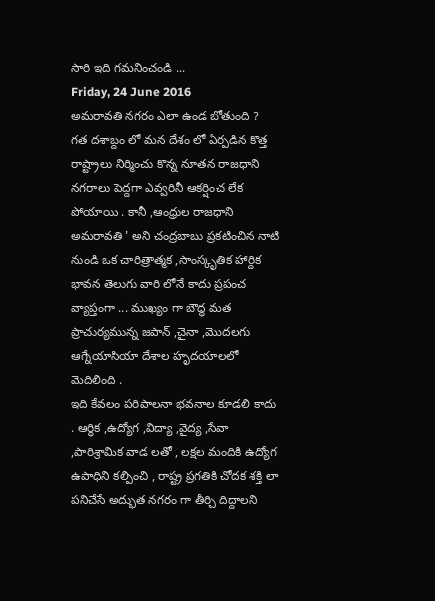సారి ఇది గమనించండి ...
Friday, 24 June 2016
అమరావతి నగరం ఎలా ఉండ బోతుంది ?
గత దశాబ్దం లో మన దేశం లో ఏర్పడిన కొత్త రాష్ట్రాలు నిర్మించు కొన్న నూతన రాజధాని నగరాలు పెద్దగా ఎవ్వరినీ ఆకర్షించ లేక పోయాయి . కానీ ,ఆంధ్రుల రాజధాని అమరావతి ' అని చంద్రబాబు ప్రకటించిన నాటి నుండి ఒక చారిత్రాత్మక ,సాంస్కృతిక హార్దిక భావన తెలుగు వారి లోనే కాదు ప్రపంచ వ్యాప్తంగా ... ముఖ్యం గా బౌద్ధ మత ప్రాచుర్యమున్న జపాన్ ,చైనా ,మొదలగు ఆగ్నేయాసియా దేశాల హృదయాలలో మెదిలింది .
ఇది కేవలం పరిపాలనా భవనాల కూడలి కాదు . ఆర్ధిక ,ఉద్యోగ ,విద్యా ,వైద్య ,సేవా ,పారిశ్రామిక వాడ లతో , లక్షల మందికి ఉద్యోగ ఉపాధిని కల్పించి , రాష్ట్ర ప్రగతికి చోదక శక్తి లా పనిచేసే అద్భుత నగరం గా తీర్చి దిద్దాలని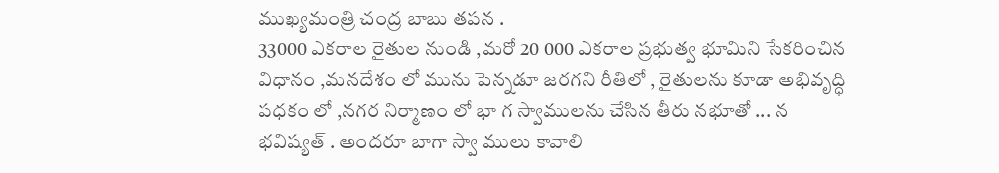ముఖ్యమంత్రి చంద్ర బాబు తపన .
33000 ఎకరాల రైతుల నుండి ,మరో 20 000 ఎకరాల ప్రభుత్వ భూమిని సేకరించిన విధానం ,మనదేశం లో మును పెన్నడూ జరగని రీతిలో , రైతులను కూడా అభివృద్ధి పధకం లో ,నగర నిర్మాణం లో భా గ స్వాములను చేసిన తీరు నభూతో ... న భవిష్యత్ . అందరూ బాగా స్వా ములు కావాలి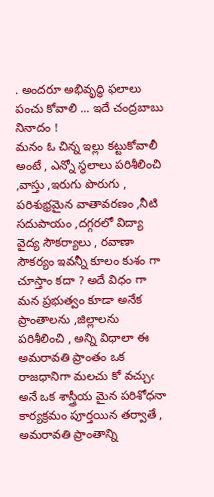. అందరూ అభివృద్ధి ఫలాలు పంచు కోవాలి ... ఇదే చంద్రబాబు నినాదం !
మనం ఓ చిన్న ఇల్లు కట్టుకోవాలీ అంటే , ఎన్నో స్థలాలు పరిశీలించి ,వాస్తు ,ఇరుగు పొరుగు , పరిశుభ్రమైన వాతావరణం ,నీటి సదుపాయం ,దగ్గరలో విద్యా వైద్య సౌకర్యాలు , రవాణా సౌకర్యం ఇవన్నీ కూలం కుశం గా చూస్తాం కదా ? అదే విధం గా మన ప్రభుత్వం కూడా అనేక ప్రాంతాలను ,జిల్లాలను పరిశీలించి , అన్ని విధాలా ఈ అమరావతి ప్రాంతం ఒక రాజధానిగా మలచు కో వచ్చుఁ అనే ఒక శాస్త్రీయ మైన పరిశోధనా కార్యక్రమం పూర్తయిన తర్వాతే , అమరావతి ప్రాంతాన్ని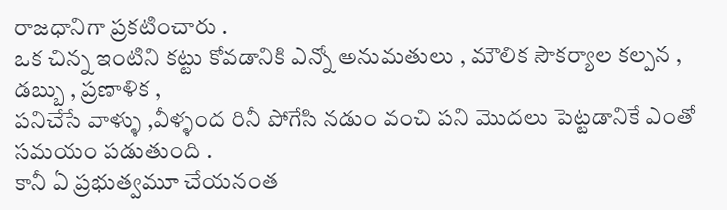రాజధానిగా ప్రకటించారు .
ఒక చిన్న ఇంటిని కట్టు కోవడానికి ఎన్నో అనుమతులు , మౌలిక సౌకర్యాల కల్పన , డబ్బు , ప్రణాళిక ,
పనిచేసే వాళ్ళు ,వీళ్ళంద రినీ పోగేసి నడుం వంచి పని మొదలు పెట్టడానికే ఎంతో సమయం పడుతుంది .
కానీ ఏ ప్రభుత్వమూ చేయనంత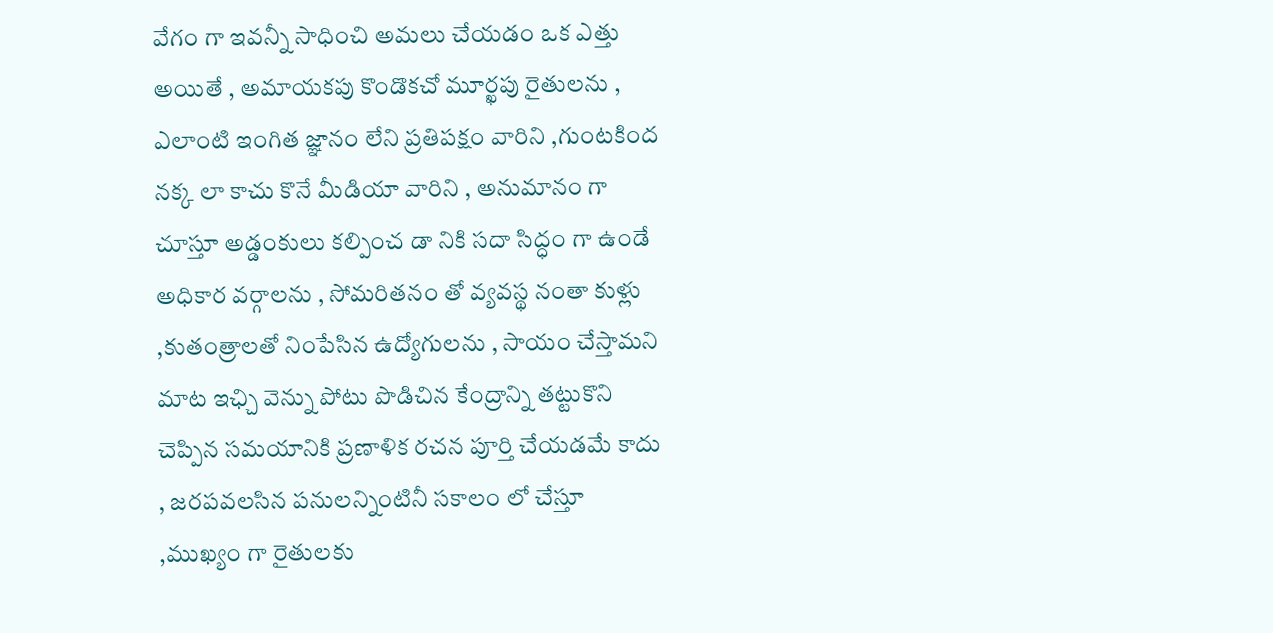వేగం గా ఇవన్నీ సాధించి అమలు చేయడం ఒక ఎత్తు అయితే , అమాయకపు కొండొకచో మూర్ఖపు రైతులను , ఎలాంటి ఇంగిత జ్ఞానం లేని ప్రతిపక్షం వారిని ,గుంటకింద నక్క లా కాచు కొనే మీడియా వారిని , అనుమానం గా చూస్తూ అడ్డంకులు కల్పించ డా నికి సదా సిద్ధం గా ఉండే అధికార వర్గాలను , సోమరితనం తో వ్యవస్థ నంతా కుళ్లు ,కుతంత్రాలతో నింపేసిన ఉద్యోగులను , సాయం చేస్తామని మాట ఇఛ్చి వెన్ను పోటు పొడిచిన కేంద్రాన్ని తట్టుకొని చెప్పిన సమయానికి ప్రణాళిక రచన పూర్తి చేయడమే కాదు , జరపవలసిన పనులన్నింటినీ సకాలం లో చేస్తూ ,ముఖ్యం గా రైతులకు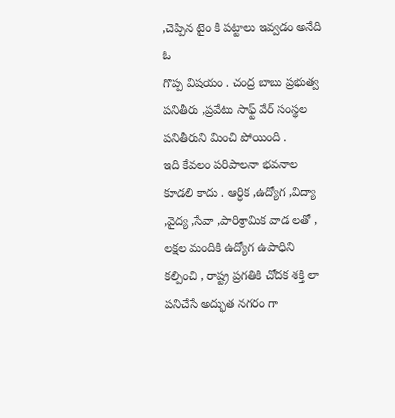,చెప్పిన టైం కి పట్టాలు ఇవ్వడం అనేది ఓ
గొప్ప విషయం . చంద్ర బాబు ప్రభుత్వ పనితీరు ,ప్రవేటు సాఫ్ట్ వేర్ సంస్థల పనితీరుని మించి పోయింది .
ఇది కేవలం పరిపాలనా భవనాల కూడలి కాదు . ఆర్ధిక ,ఉద్యోగ ,విద్యా ,వైద్య ,సేవా ,పారిశ్రామిక వాడ లతో , లక్షల మందికి ఉద్యోగ ఉపాధిని కల్పించి , రాష్ట్ర ప్రగతికి చోదక శక్తి లా పనిచేసే అద్భుత నగరం గా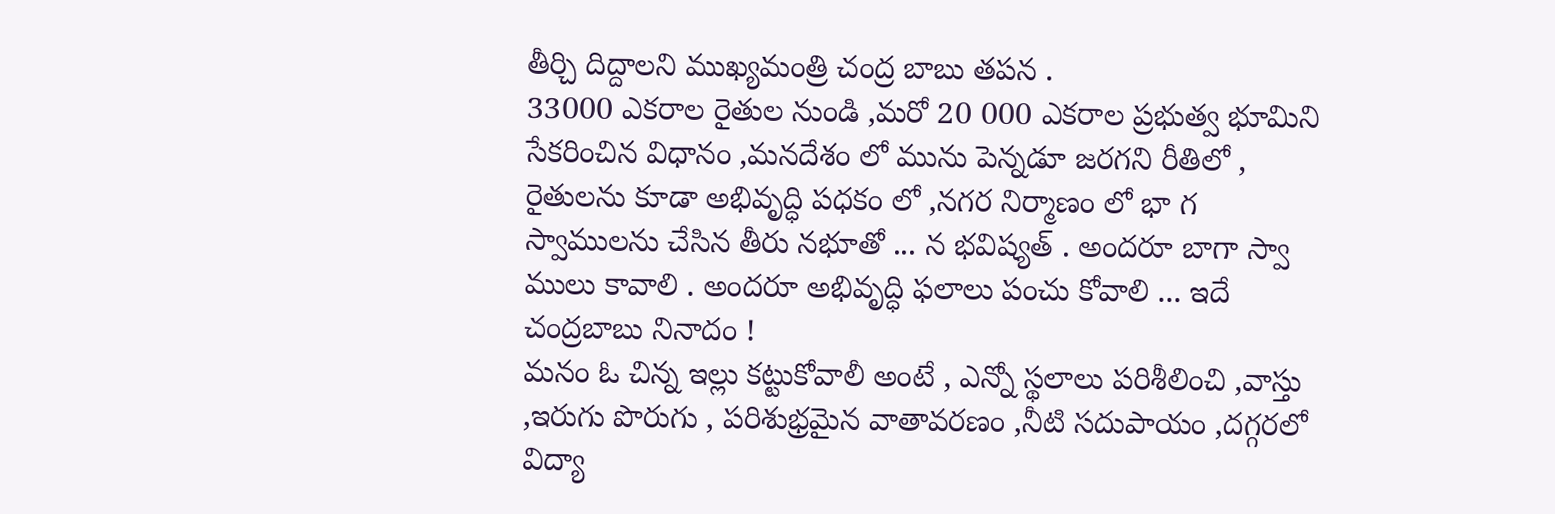తీర్చి దిద్దాలని ముఖ్యమంత్రి చంద్ర బాబు తపన .
33000 ఎకరాల రైతుల నుండి ,మరో 20 000 ఎకరాల ప్రభుత్వ భూమిని సేకరించిన విధానం ,మనదేశం లో మును పెన్నడూ జరగని రీతిలో , రైతులను కూడా అభివృద్ధి పధకం లో ,నగర నిర్మాణం లో భా గ స్వాములను చేసిన తీరు నభూతో ... న భవిష్యత్ . అందరూ బాగా స్వా ములు కావాలి . అందరూ అభివృద్ధి ఫలాలు పంచు కోవాలి ... ఇదే చంద్రబాబు నినాదం !
మనం ఓ చిన్న ఇల్లు కట్టుకోవాలీ అంటే , ఎన్నో స్థలాలు పరిశీలించి ,వాస్తు ,ఇరుగు పొరుగు , పరిశుభ్రమైన వాతావరణం ,నీటి సదుపాయం ,దగ్గరలో విద్యా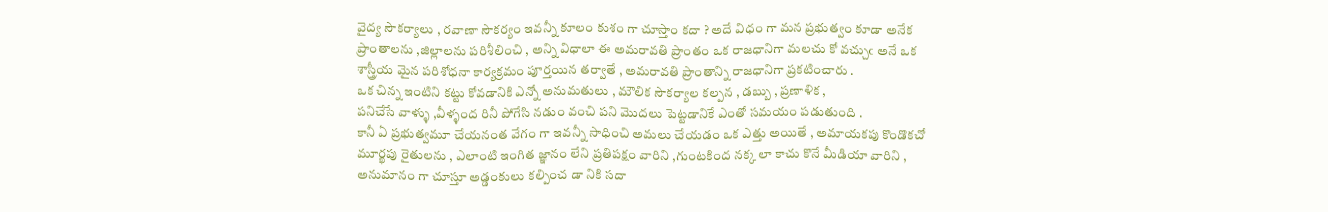వైద్య సౌకర్యాలు , రవాణా సౌకర్యం ఇవన్నీ కూలం కుశం గా చూస్తాం కదా ? అదే విధం గా మన ప్రభుత్వం కూడా అనేక ప్రాంతాలను ,జిల్లాలను పరిశీలించి , అన్ని విధాలా ఈ అమరావతి ప్రాంతం ఒక రాజధానిగా మలచు కో వచ్చుఁ అనే ఒక శాస్త్రీయ మైన పరిశోధనా కార్యక్రమం పూర్తయిన తర్వాతే , అమరావతి ప్రాంతాన్ని రాజధానిగా ప్రకటించారు .
ఒక చిన్న ఇంటిని కట్టు కోవడానికి ఎన్నో అనుమతులు , మౌలిక సౌకర్యాల కల్పన , డబ్బు , ప్రణాళిక ,
పనిచేసే వాళ్ళు ,వీళ్ళంద రినీ పోగేసి నడుం వంచి పని మొదలు పెట్టడానికే ఎంతో సమయం పడుతుంది .
కానీ ఏ ప్రభుత్వమూ చేయనంత వేగం గా ఇవన్నీ సాధించి అమలు చేయడం ఒక ఎత్తు అయితే , అమాయకపు కొండొకచో మూర్ఖపు రైతులను , ఎలాంటి ఇంగిత జ్ఞానం లేని ప్రతిపక్షం వారిని ,గుంటకింద నక్క లా కాచు కొనే మీడియా వారిని , అనుమానం గా చూస్తూ అడ్డంకులు కల్పించ డా నికి సదా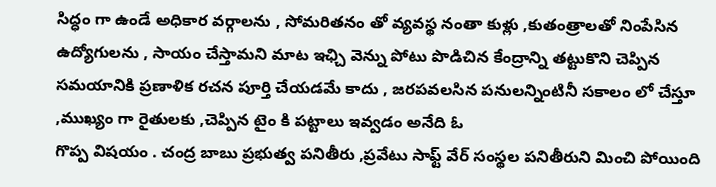సిద్ధం గా ఉండే అధికార వర్గాలను , సోమరితనం తో వ్యవస్థ నంతా కుళ్లు ,కుతంత్రాలతో నింపేసిన ఉద్యోగులను , సాయం చేస్తామని మాట ఇఛ్చి వెన్ను పోటు పొడిచిన కేంద్రాన్ని తట్టుకొని చెప్పిన సమయానికి ప్రణాళిక రచన పూర్తి చేయడమే కాదు , జరపవలసిన పనులన్నింటినీ సకాలం లో చేస్తూ ,ముఖ్యం గా రైతులకు ,చెప్పిన టైం కి పట్టాలు ఇవ్వడం అనేది ఓ
గొప్ప విషయం . చంద్ర బాబు ప్రభుత్వ పనితీరు ,ప్రవేటు సాఫ్ట్ వేర్ సంస్థల పనితీరుని మించి పోయింది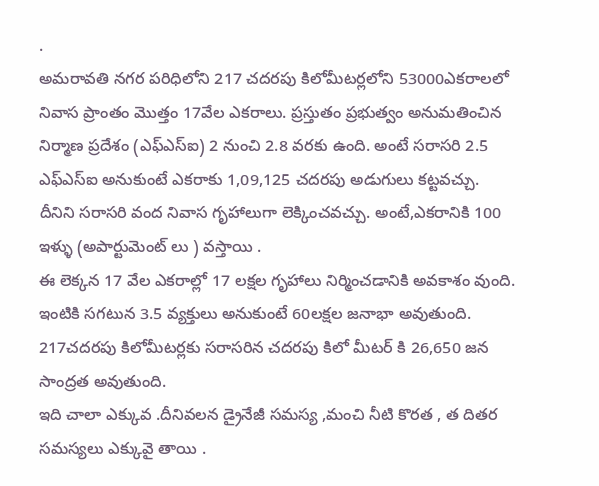.
అమరావతి నగర పరిధిలోని 217 చదరపు కిలోమీటర్లలోని 53000ఎకరాలలో నివాస ప్రాంతం మొత్తం 17వేల ఎకరాలు. ప్రస్తుతం ప్రభుత్వం అనుమతించిన నిర్మాణ ప్రదేశం (ఎఫ్ఎస్ఐ) 2 నుంచి 2.8 వరకు ఉంది. అంటే సరాసరి 2.5 ఎఫ్ఎస్ఐ అనుకుంటే ఎకరాకు 1,09,125 చదరపు అడుగులు కట్టవచ్చు.
దీనిని సరాసరి వంద నివాస గృహాలుగా లెక్కించవచ్చు. అంటే,ఎకరానికి 100 ఇళ్ళు (అపార్టుమెంట్ లు ) వస్తాయి .
ఈ లెక్కన 17 వేల ఎకరాల్లో 17 లక్షల గృహాలు నిర్మించడానికి అవకాశం వుంది. ఇంటికి సగటున 3.5 వ్యక్తులు అనుకుంటే 60లక్షల జనాభా అవుతుంది. 217చదరపు కిలోమీటర్లకు సరాసరిన చదరపు కిలో మీటర్ కి 26,650 జన సాంద్రత అవుతుంది.
ఇది చాలా ఎక్కువ .దీనివలన డ్రైనేజీ సమస్య ,మంచి నీటి కొరత , త దితర సమస్యలు ఎక్కువై తాయి .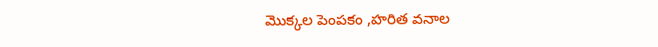మొక్కల పెంపకం ,హరిత వనాల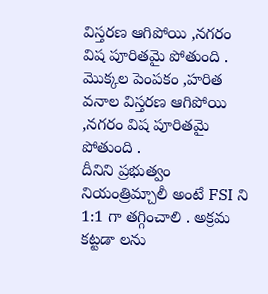విస్తరణ ఆగిపోయి ,నగరం విష పూరితమై పోతుంది .
మొక్కల పెంపకం ,హరిత వనాల విస్తరణ ఆగిపోయి ,నగరం విష పూరితమై పోతుంది .
దీనిని ప్రభుత్వం నియంత్రిమ్చాలీ అంటే FSI ని 1:1 గా తగ్గించాలి . అక్రమ కట్టడా లను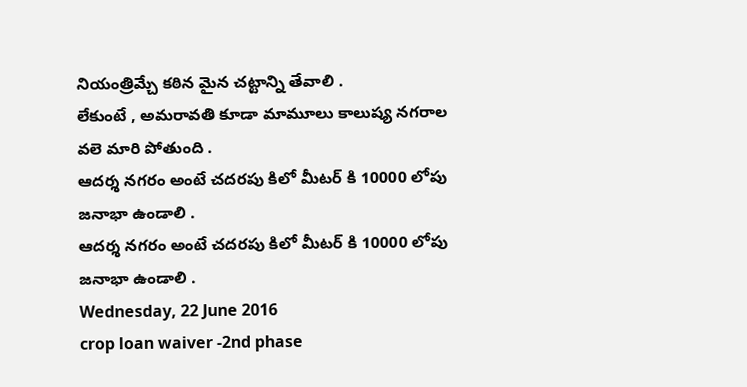నియంత్రిమ్చే కఠిన మైన చట్టాన్ని తేవాలి .
లేకుంటే , అమరావతి కూడా మామూలు కాలుష్య నగరాల వలె మారి పోతుంది .
ఆదర్శ నగరం అంటే చదరపు కిలో మీటర్ కి 10000 లోపు జనాభా ఉండాలి .
ఆదర్శ నగరం అంటే చదరపు కిలో మీటర్ కి 10000 లోపు జనాభా ఉండాలి .
Wednesday, 22 June 2016
crop loan waiver -2nd phase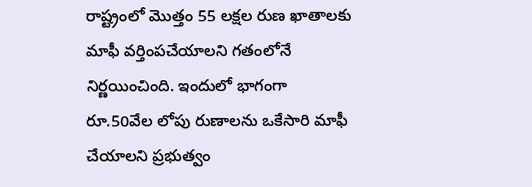రాష్ట్రంలో మొత్తం 55 లక్షల రుణ ఖాతాలకు మాఫీ వర్తింపచేయాలని గతంలోనే నిర్ణయించింది. ఇందులో భాగంగా రూ.50వేల లోపు రుణాలను ఒకేసారి మాఫీ చేయాలని ప్రభుత్వం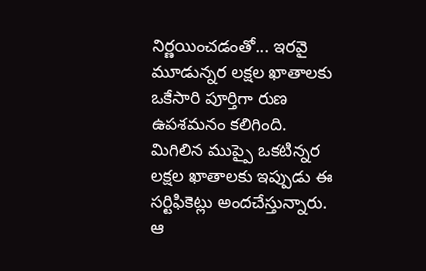నిర్ణయించడంతో... ఇరవై మూడున్నర లక్షల ఖాతాలకు ఒకేసారి పూర్తిగా రుణ ఉపశమనం కలిగింది. మిగిలిన ముప్పై ఒకటిన్నర లక్షల ఖాతాలకు ఇప్పుడు ఈ సర్టిఫికెట్లు అందచేస్తున్నారు.
ఆ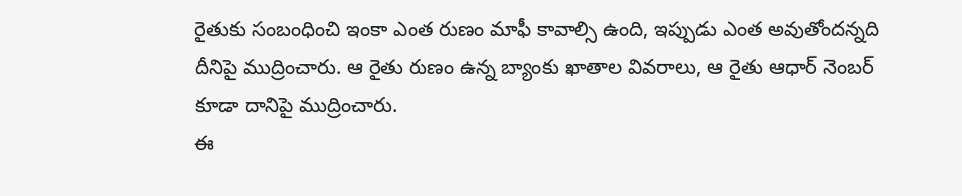రైతుకు సంబంధించి ఇంకా ఎంత రుణం మాఫీ కావాల్సి ఉంది, ఇప్పుడు ఎంత అవుతోందన్నది దీనిపై ముద్రించారు. ఆ రైతు రుణం ఉన్న బ్యాంకు ఖాతాల వివరాలు, ఆ రైతు ఆధార్ నెంబర్ కూడా దానిపై ముద్రించారు.
ఈ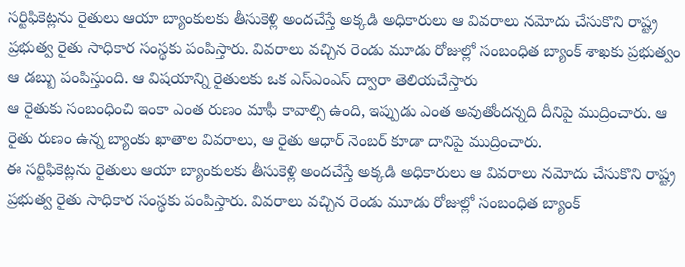సర్టిఫికెట్లను రైతులు ఆయా బ్యాంకులకు తీసుకెళ్లి అందచేస్తే అక్కడి అధికారులు ఆ వివరాలు నమోదు చేసుకొని రాష్ట్ర ప్రభుత్వ రైతు సాధికార సంస్థకు పంపిస్తారు. వివరాలు వచ్చిన రెండు మూడు రోజుల్లో సంబంధిత బ్యాంక్ శాఖకు ప్రభుత్వం ఆ డబ్బు పంపిస్తుంది. ఆ విషయాన్ని రైతులకు ఒక ఎస్ఎంఎస్ ద్వారా తెలియచేస్తారు
ఆ రైతుకు సంబంధించి ఇంకా ఎంత రుణం మాఫీ కావాల్సి ఉంది, ఇప్పుడు ఎంత అవుతోందన్నది దీనిపై ముద్రించారు. ఆ రైతు రుణం ఉన్న బ్యాంకు ఖాతాల వివరాలు, ఆ రైతు ఆధార్ నెంబర్ కూడా దానిపై ముద్రించారు.
ఈ సర్టిఫికెట్లను రైతులు ఆయా బ్యాంకులకు తీసుకెళ్లి అందచేస్తే అక్కడి అధికారులు ఆ వివరాలు నమోదు చేసుకొని రాష్ట్ర ప్రభుత్వ రైతు సాధికార సంస్థకు పంపిస్తారు. వివరాలు వచ్చిన రెండు మూడు రోజుల్లో సంబంధిత బ్యాంక్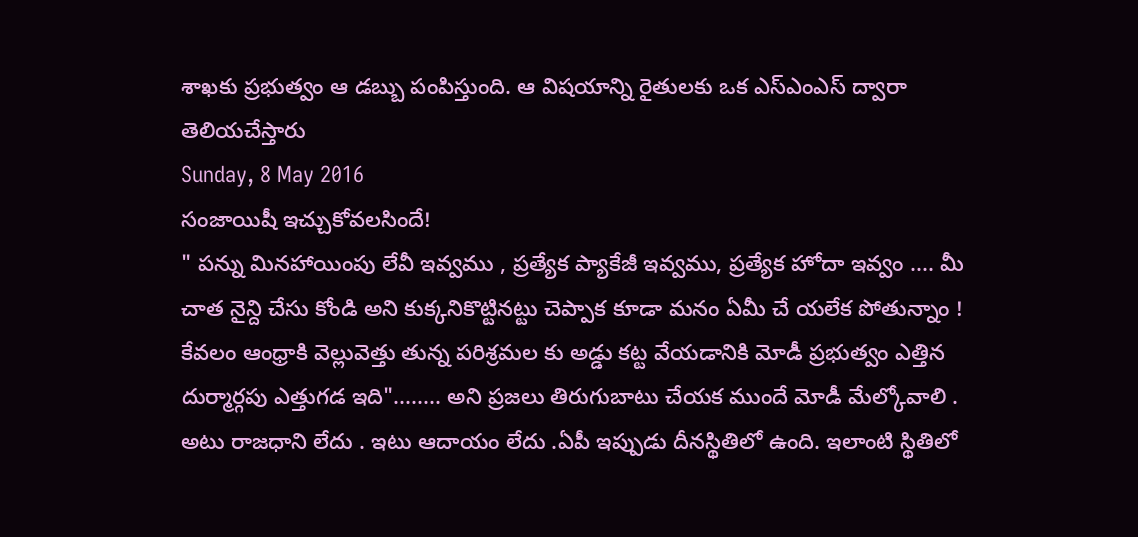శాఖకు ప్రభుత్వం ఆ డబ్బు పంపిస్తుంది. ఆ విషయాన్ని రైతులకు ఒక ఎస్ఎంఎస్ ద్వారా తెలియచేస్తారు
Sunday, 8 May 2016
సంజాయిషీ ఇచ్చుకోవలసిందే!
" పన్ను మినహాయింపు లేవీ ఇవ్వము , ప్రత్యేక ప్యాకేజీ ఇవ్వము, ప్రత్యేక హోదా ఇవ్వం .... మీ చాత నైన్ది చేసు కోండి అని కుక్కనికొట్టినట్టు చెప్పాక కూడా మనం ఏమీ చే యలేక పోతున్నాం !
కేవలం ఆంధ్రాకి వెల్లువెత్తు తున్న పరిశ్రమల కు అడ్డు కట్ట వేయడానికి మోడీ ప్రభుత్వం ఎత్తిన
దుర్మార్గపు ఎత్తుగడ ఇది"........ అని ప్రజలు తిరుగుబాటు చేయక ముందే మోడీ మేల్కోవాలి .
అటు రాజధాని లేదు . ఇటు ఆదాయం లేదు .ఏపీ ఇప్పుడు దీనస్థితిలో ఉంది. ఇలాంటి స్థితిలో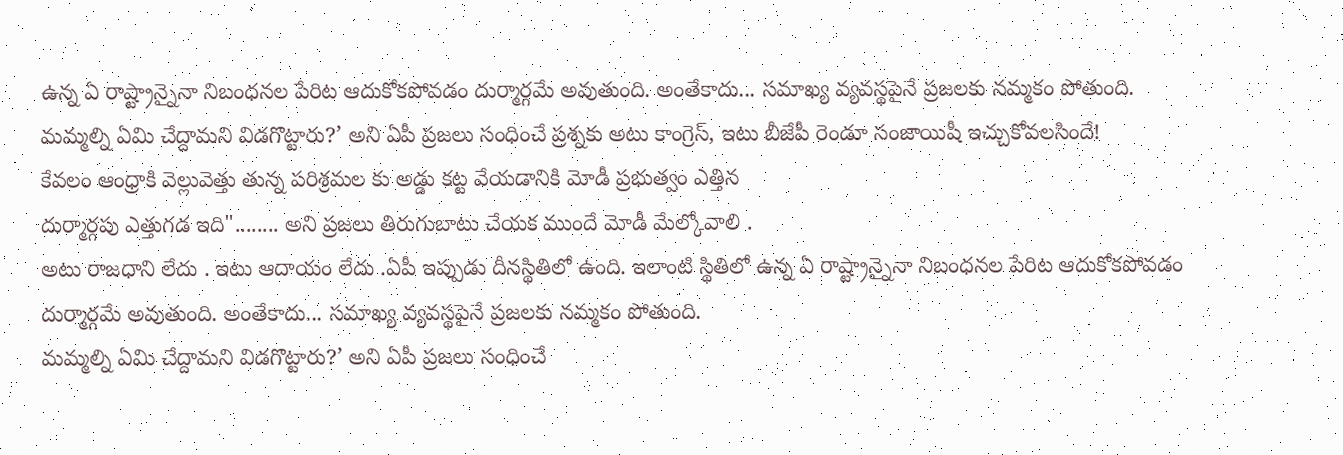ఉన్న ఏ రాష్ట్రాన్నైనా నిబంధనల పేరిట ఆదుకోకపోవడం దుర్మార్గమే అవుతుంది. అంతేకాదు... సమాఖ్య వ్యవస్థపైనే ప్రజలకు నమ్మకం పోతుంది.
మమ్మల్ని ఏమి చేద్దామని విడగొట్టారు?’ అని ఏపీ ప్రజలు సంధించే ప్రశ్నకు అటు కాంగ్రెస్, ఇటు బీజేపీ రెండూ సంజాయిషీ ఇచ్చుకోవలసిందే!
కేవలం ఆంధ్రాకి వెల్లువెత్తు తున్న పరిశ్రమల కు అడ్డు కట్ట వేయడానికి మోడీ ప్రభుత్వం ఎత్తిన
దుర్మార్గపు ఎత్తుగడ ఇది"........ అని ప్రజలు తిరుగుబాటు చేయక ముందే మోడీ మేల్కోవాలి .
అటు రాజధాని లేదు . ఇటు ఆదాయం లేదు .ఏపీ ఇప్పుడు దీనస్థితిలో ఉంది. ఇలాంటి స్థితిలో ఉన్న ఏ రాష్ట్రాన్నైనా నిబంధనల పేరిట ఆదుకోకపోవడం దుర్మార్గమే అవుతుంది. అంతేకాదు... సమాఖ్య వ్యవస్థపైనే ప్రజలకు నమ్మకం పోతుంది.
మమ్మల్ని ఏమి చేద్దామని విడగొట్టారు?’ అని ఏపీ ప్రజలు సంధించే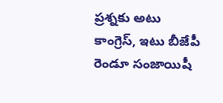ప్రశ్నకు అటు కాంగ్రెస్, ఇటు బీజేపీ రెండూ సంజాయిషీ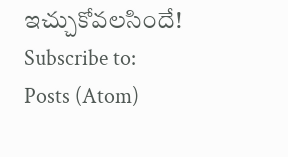ఇచ్చుకోవలసిందే!
Subscribe to:
Posts (Atom)